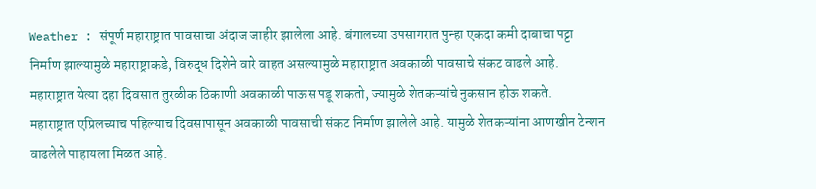Weather : संपूर्ण महाराष्ट्रात पावसाचा अंदाज जाहीर झालेला आहे. बंगालच्या उपसागरात पुन्हा एकदा कमी दाबाचा पट्टा निर्माण झाल्यामुळे महाराष्ट्राकडे, विरुद्ध दिशेने वारे वाहत असल्यामुळे महाराष्ट्रात अवकाळी पावसाचे संकट वाढले आहे. महाराष्ट्रात येत्या दहा दिवसात तुरळीक ठिकाणी अवकाळी पाऊस पडू शकतो, ज्यामुळे शेतकऱ्यांचे नुकसान होऊ शकते.
महाराष्ट्रात एप्रिलच्याच पहिल्याच दिवसापासून अवकाळी पावसाची संकट निर्माण झालेले आहे. यामुळे शेतकऱ्यांना आणखीन टेन्शन वाढलेले पाहायला मिळत आहे.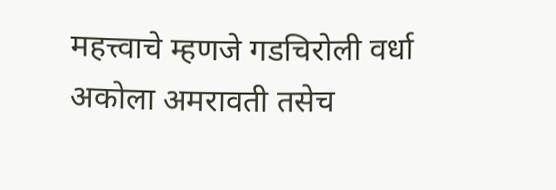महत्त्वाचे म्हणजे गडचिरोली वर्धा अकोला अमरावती तसेच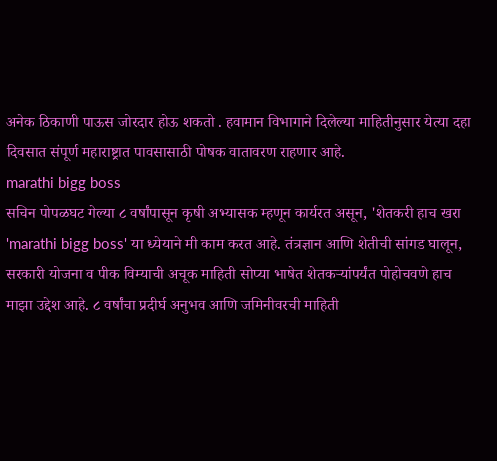अनेक ठिकाणी पाऊस जोरदार होऊ शकतो . हवामान विभागाने दिलेल्या माहितीनुसार येत्या दहा दिवसात संपूर्ण महाराष्ट्रात पावसासाठी पोषक वातावरण राहणार आहे.
marathi bigg boss
सचिन पोपळघट गेल्या ८ वर्षांपासून कृषी अभ्यासक म्हणून कार्यरत असून, 'शेतकरी हाच खरा 'marathi bigg boss' या ध्येयाने मी काम करत आहे. तंत्रज्ञान आणि शेतीची सांगड घालून, सरकारी योजना व पीक विम्याची अचूक माहिती सोप्या भाषेत शेतकऱ्यांपर्यंत पोहोचवणे हाच माझा उद्देश आहे. ८ वर्षांचा प्रदीर्घ अनुभव आणि जमिनीवरची माहिती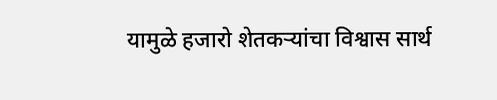यामुळे हजारो शेतकऱ्यांचा विश्वास सार्थ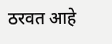ठरवत आहे